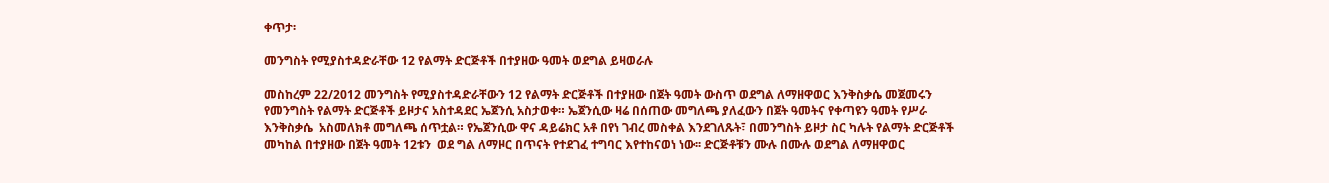ቀጥታ፡

መንግስት የሚያስተዳድራቸው 12 የልማት ድርጅቶች በተያዘው ዓመት ወደግል ይዛወራሉ

መስከረም 22/2012 መንግስት የሚያስተዳድራቸውን 12 የልማት ድርጅቶች በተያዘው በጀት ዓመት ውስጥ ወደግል ለማዘዋወር እንቅስቃሴ መጀመሩን የመንግስት የልማት ድርጅቶች ይዞታና አስተዳደር ኤጀንሲ አስታወቀ። ኤጀንሲው ዛሬ በሰጠው መግለጫ ያለፈውን በጀት ዓመትና የቀጣዩን ዓመት የሥራ እንቅስቃሴ  አስመለክቶ መግለጫ ሰጥቷል። የኤጀንሲው ዋና ዳይሬክር አቶ በየነ ገብረ መስቀል እንደገለጹት፣ በመንግስት ይዞታ ስር ካሉት የልማት ድርጅቶች መካከል በተያዘው በጀት ዓመት 12ቱን  ወደ ግል ለማዞር በጥናት የተደገፈ ተግባር እየተከናወነ ነው፡፡ ድርጅቶቹን ሙሉ በሙሉ ወደግል ለማዘዋወር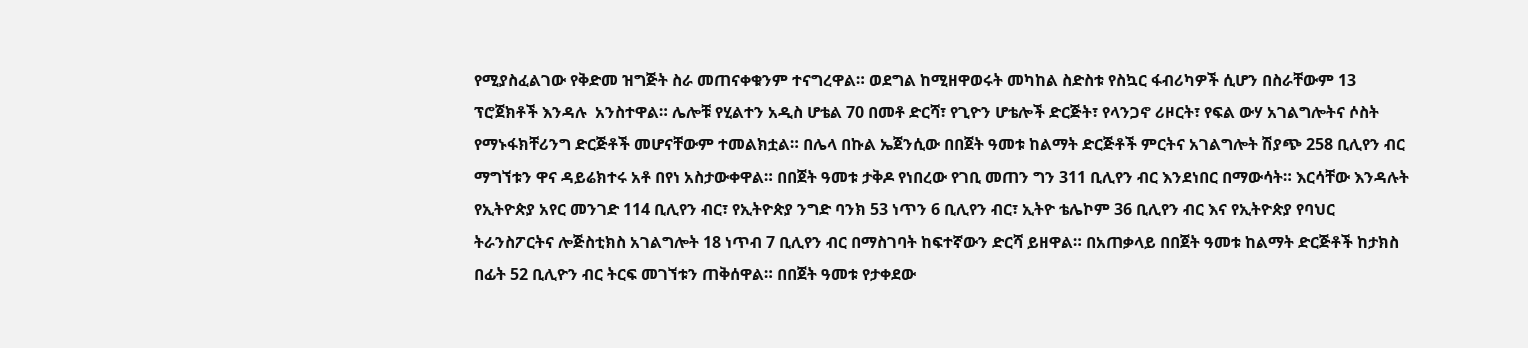የሚያስፈልገው የቅድመ ዝግጅት ስራ መጠናቀቁንም ተናግረዋል። ወደግል ከሚዘዋወሩት መካከል ስድስቱ የስኳር ፋብሪካዎች ሲሆን በስራቸውም 13 ፕሮጀክቶች እንዳሉ  አንስተዋል። ሌሎቹ የሂልተን አዲስ ሆቴል 70 በመቶ ድርሻ፣ የጊዮን ሆቴሎች ድርጅት፣ የላንጋኖ ሪዞርት፣ የፍል ውሃ አገልግሎትና ሶስት የማኑፋክቸሪንግ ድርጅቶች መሆናቸውም ተመልክቷል። በሌላ በኩል ኤጀንሲው በበጀት ዓመቱ ከልማት ድርጅቶች ምርትና አገልግሎት ሽያጭ 258 ቢሊየን ብር ማግኘቱን ዋና ዳይሬክተሩ አቶ በየነ አስታውቀዋል። በበጀት ዓመቱ ታቅዶ የነበረው የገቢ መጠን ግን 311 ቢሊየን ብር እንደነበር በማውሳት። እርሳቸው እንዳሉት የኢትዮጵያ አየር መንገድ 114 ቢሊየን ብር፣ የኢትዮጵያ ንግድ ባንክ 53 ነጥን 6 ቢሊየን ብር፣ ኢትዮ ቴሌኮም 36 ቢሊየን ብር እና የኢትዮጵያ የባህር ትራንስፖርትና ሎጅስቲክስ አገልግሎት 18 ነጥብ 7 ቢሊየን ብር በማስገባት ከፍተኛውን ድርሻ ይዘዋል። በአጠቃላይ በበጀት ዓመቱ ከልማት ድርጅቶች ከታክስ በፊት 52 ቢሊዮን ብር ትርፍ መገኘቱን ጠቅሰዋል። በበጀት ዓመቱ የታቀደው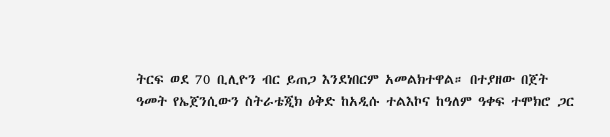ትርፍ ወደ 70 ቢሊዮን ብር ይጠጋ እንደነበርም አመልክተዋል። በተያዘው በጀት ዓመት የኤጀንሲውን ስትራቴጂክ ዕቅድ ከአዲሱ ተልእኮና ከዓለም ዓቀፍ ተሞክሮ ጋር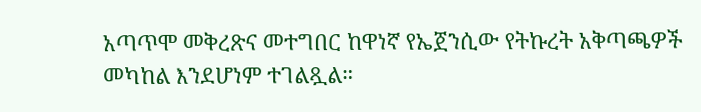አጣጥሞ መቅረጽና መተግበር ከዋነኛ የኤጀንሲው የትኩረት አቅጣጫዎች መካከል እንደሆነም ተገልጿል።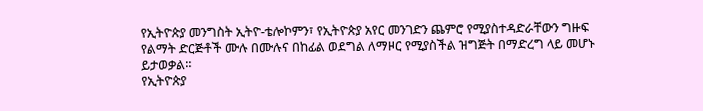የኢትዮጵያ መንግስት ኢትዮ-ቴሎኮምን፣ የኢትዮጵያ አየር መንገድን ጨምሮ የሚያስተዳድራቸውን ግዙፍ የልማት ድርጅቶች ሙሉ በሙሉና በከፊል ወደግል ለማዞር የሚያስችል ዝግጅት በማድረግ ላይ መሆኑ ይታወቃል።
የኢትዮጵያ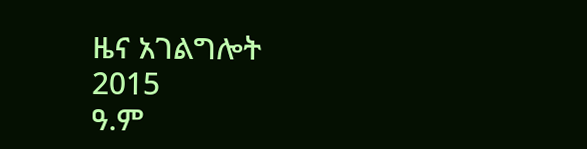ዜና አገልግሎት
2015
ዓ.ም